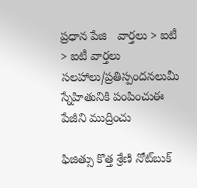ప్రధాన పేజి   వార్తలు > ఐటీ > ఐటీ వార్తలు
సలహాలు/ప్రతిస్పందనలుమీ స్నేహితునికి పంపించుఈ పేజీని ముద్రించు

ఫిజిత్సు కొత్త శ్రేణి నోట్‌బుక్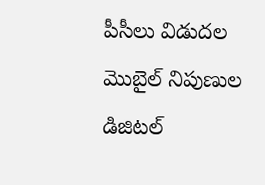పీసీలు విడుదల
మొబైల్ నిపుణుల డిజిటల్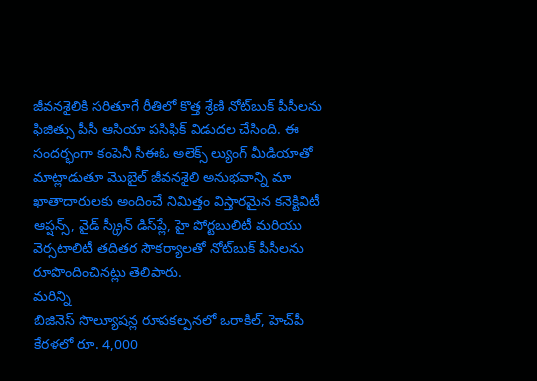జీవనశైలికి సరితూగే రీతిలో కొత్త శ్రేణి నోట్‌బుక్ పీసీలను ఫిజిత్సు పీసీ ఆసియా పసిఫిక్ విడుదల చేసింది. ఈ సందర్భంగా కంపెనీ సీఈఓ అలెక్స్ ల్యుంగ్ మీడియాతో మాట్లాడుతూ మొబైల్ జీవనశైలి అనుభవాన్ని మా ఖాతాదారులకు అందించే నిమిత్తం విస్తారమైన కనెక్టివిటీ ఆప్షన్స్, వైడ్ స్క్రీన్ డిస్‌‌ప్లే, హై పోర్టబులిటీ మరియు వెర్సటాలిటీ తదితర సౌకర్యాలతో నోట్‌బుక్ పీసీలను రూపొందించినట్లు తెలిపారు.
మరిన్ని
బిజినెస్ సొల్యూషన్ల రూపకల్పనలో ఒరాకిల్, హెచ్‌పీ
కేరళలో రూ. 4,000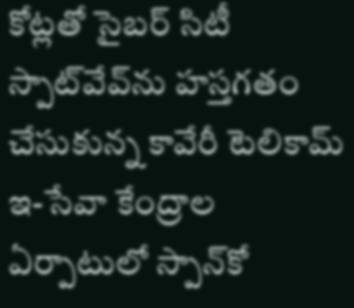కోట్లతో సైబర్ సిటీ
స్పాట్‌వేవ్‌ను హస్తగతం చేసుకున్న కావేరీ టెలికామ్
ఇ-సేవా కేంద్రాల ఏర్పాటులో స్పాన్‌కో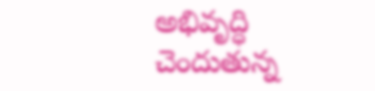అభివృద్ధి చెందుతున్న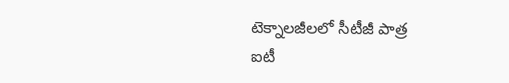టెక్నాలజీలలో సీటీజీ పాత్ర
ఐటీ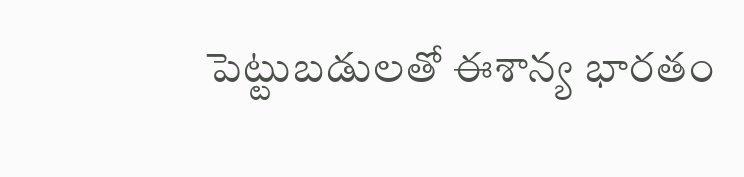పెట్టుబడులతో ఈశాన్య భారతం